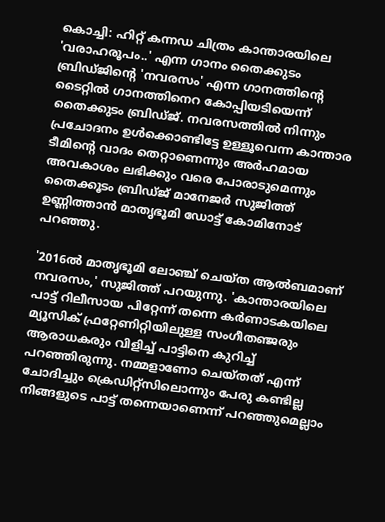കൊച്ചി: ഹിറ്റ് കന്നഡ ചിത്രം കാന്താരയിലെ 'വരാഹരൂപം..' എന്ന ഗാനം തൈക്കുടം ബ്രിഡ്ജിന്റെ 'നവരസം' എന്ന ഗാനത്തിന്റെ ടൈറ്റിൽ ഗാനത്തിനെറ കോപ്പിയടിയെന്ന് തൈക്കുടം ബ്രിഡ്ജ്. നവരസത്തിൽ നിന്നും പ്രചോദനം ഉൾക്കൊണ്ടിട്ടേ ഉള്ളൂവെന്ന കാന്താര ടീമിന്റെ വാദം തെറ്റാണെന്നും അ‌ർഹമായ അ‌വകാശം ലഭിക്കും വരെ പോരാടുമെന്നും തൈക്കൂടം ബ്രിഡ്ജ് മാനേജർ സുജിത്ത് ഉണ്ണിത്താൻ മാതൃഭൂമി ഡോട്ട് കോമിനോട് പറഞ്ഞു.

'2016ൽ മാതൃഭൂമി ലോഞ്ച് ചെയ്ത ആൽബമാണ് നവരസം,' സുജിത്ത് പറയുന്നു. 'കാന്താരയിലെ പാട്ട് റിലീസായ പിറ്റേന്ന് തന്നെ കർണാടകയിലെ മ്യൂസിക് ഫ്രറ്റേണിറ്റിയിലുള്ള സംഗീതഞ്ജരും ആരാധകരും വിളിച്ച് പാട്ടിനെ കുറിച്ച് പറഞ്ഞിരുന്നു. നമ്മളാണോ ചെയ്തത് എന്ന് ചോദിച്ചും ക്രെഡിറ്റ്സിലൊന്നും പേരു കണ്ടില്ല നിങ്ങളുടെ പാട്ട് തന്നെയാണെന്ന് പറഞ്ഞുമെല്ലാം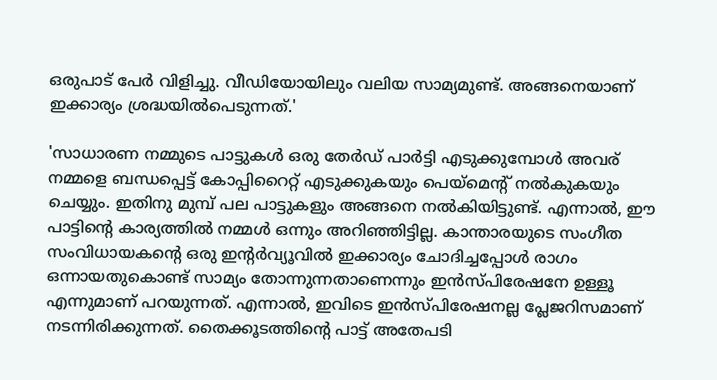ഒരുപാട് പേർ വിളിച്ചു. വീഡിയോയിലും വലിയ സാമ്യമുണ്ട്. അ‌ങ്ങനെയാണ് ഇക്കാര്യം ശ്രദ്ധയിൽപെടുന്നത്.'

'സാധാരണ നമ്മുടെ പാട്ടുകൾ ഒരു തേർഡ് പാർട്ടി എടുക്കുമ്പോൾ അ‌വര് നമ്മളെ ബന്ധപ്പെട്ട് കോപ്പിറൈറ്റ് എടുക്കുകയും പെയ്മെന്റ് നൽകുകയും ചെയ്യും. ഇതിനു മുമ്പ് പല പാട്ടുകളും അ‌ങ്ങനെ നൽകിയിട്ടുണ്ട്. എന്നാൽ, ഈ പാട്ടിന്റെ കാര്യത്തിൽ നമ്മൾ ഒന്നും അ‌റിഞ്ഞിട്ടില്ല. കാന്താരയുടെ സംഗീത സംവിധായകന്റെ ഒരു ഇന്റർവ്യൂവിൽ ഇക്കാര്യം ചോദിച്ചപ്പോൾ രാഗം ഒന്നായതുകൊണ്ട് സാമ്യം തോന്നുന്നതാണെന്നും ഇൻസ്പിരേഷനേ ഉള്ളൂ എന്നുമാണ് പറയുന്നത്. എന്നാൽ, ഇവിടെ ഇൻസ്പിരേഷനല്ല പ്ലേജറിസമാണ് നടന്നിരിക്കുന്നത്. തൈക്കൂടത്തിന്റെ പാട്ട് അ‌തേപടി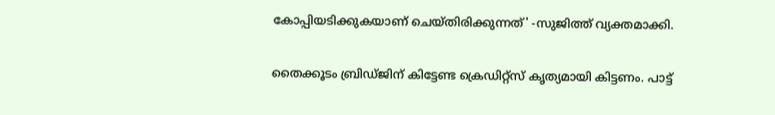കോപ്പിയടിക്കുകയാണ് ചെയ്തിരിക്കുന്നത്' -സുജിത്ത് വ്യക്തമാക്കി.

തൈക്കൂടം ബ്രിഡ്ജിന് കിട്ടേണ്ട ക്രെഡിറ്റ്സ് കൃത്യമായി കിട്ടണം. പാട്ട്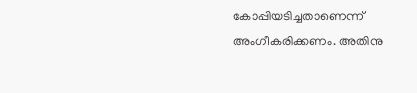കോപ്പിയടിച്ചതാണെന്ന് അ‌ംഗീകരിക്കണം. അ‌തിനു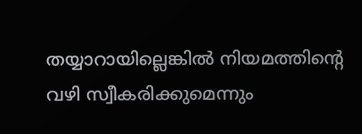തയ്യാറായില്ലെങ്കിൽ നിയമത്തിന്റെ വഴി സ്വീകരിക്കുമെന്നും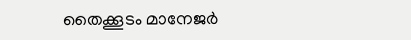തൈക്കൂടം മാനേജർ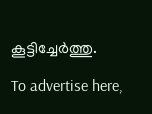കൂട്ടിച്ചേർത്തു.

To advertise here,